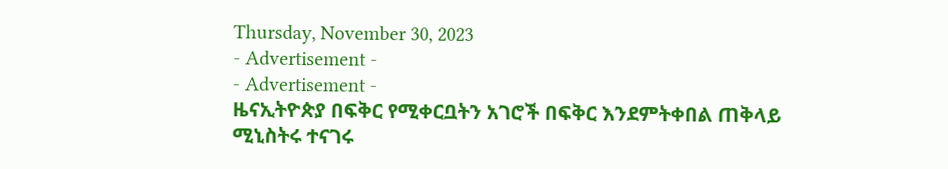Thursday, November 30, 2023
- Advertisement -
- Advertisement -
ዜናኢትዮጵያ በፍቅር የሚቀርቧትን አገሮች በፍቅር እንደምትቀበል ጠቅላይ ሚኒስትሩ ተናገሩ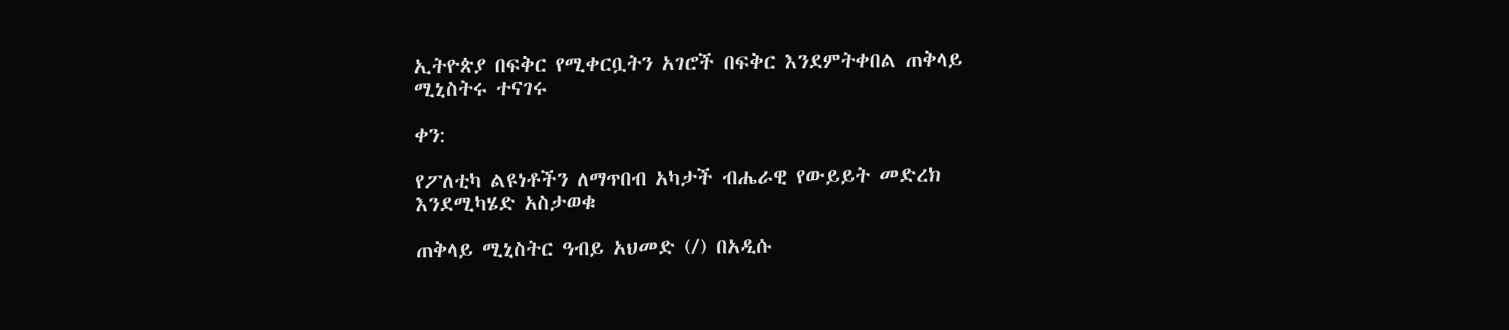ኢትዮጵያ በፍቅር የሚቀርቧትን አገሮች በፍቅር እንደምትቀበል ጠቅላይ ሚኒስትሩ ተናገሩ

ቀን:

የፖለቲካ ልዩነቶችን ለማጥበብ አካታች ብሔራዊ የውይይት መድረክ እንደሚካሄድ አስታወቁ

ጠቅላይ ሚኒስትር ዓብይ አህመድ (/) በአዲሱ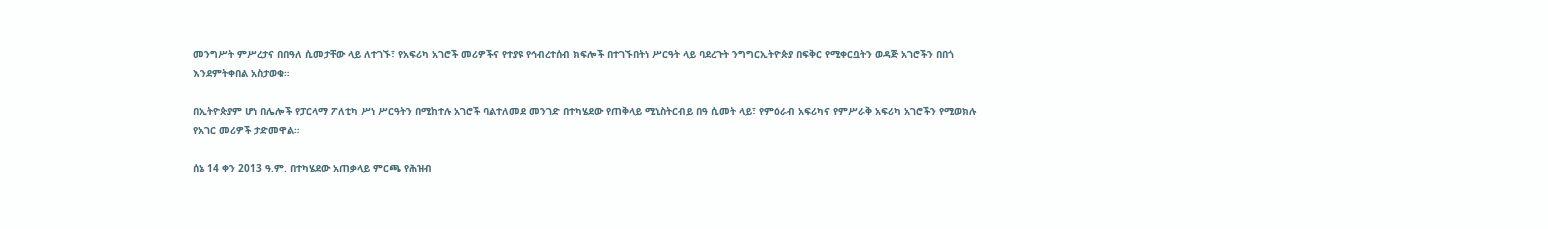መንግሥት ምሥረታና በበዓለ ሲመታቸው ላይ ለተገኙ፣ የአፍሪካ አገሮች መሪዎችና የተያዩ የኅብረተሰብ ክፍሎች በተገኙበትነ ሥርዓት ላይ ባደረጉት ንግግርኢትዮጵያ በፍቅር የሚቀርቧትን ወዳጅ አገሮችን በበጎ እንደምትቀበል አስታወቁ።

በኢትዮጵያም ሆነ በሌሎች የፓርላማ ፖለቲካ ሥነ ሥርዓትን በሚከተሉ አገሮች ባልተለመደ መንገድ በተካሄደው የጠቅላይ ሚኒስትርብይ በዓ ሲመት ላይ፣ የምዕራብ አፍሪካና የምሥራቅ አፍሪካ አገሮችን የሚወክሉ የአገር መሪዎች ታድመዋል።

ሰኔ 14 ቀን 2013 ዓ.ም. በተካሄደው አጠቃላይ ምርጫ የሕዝብ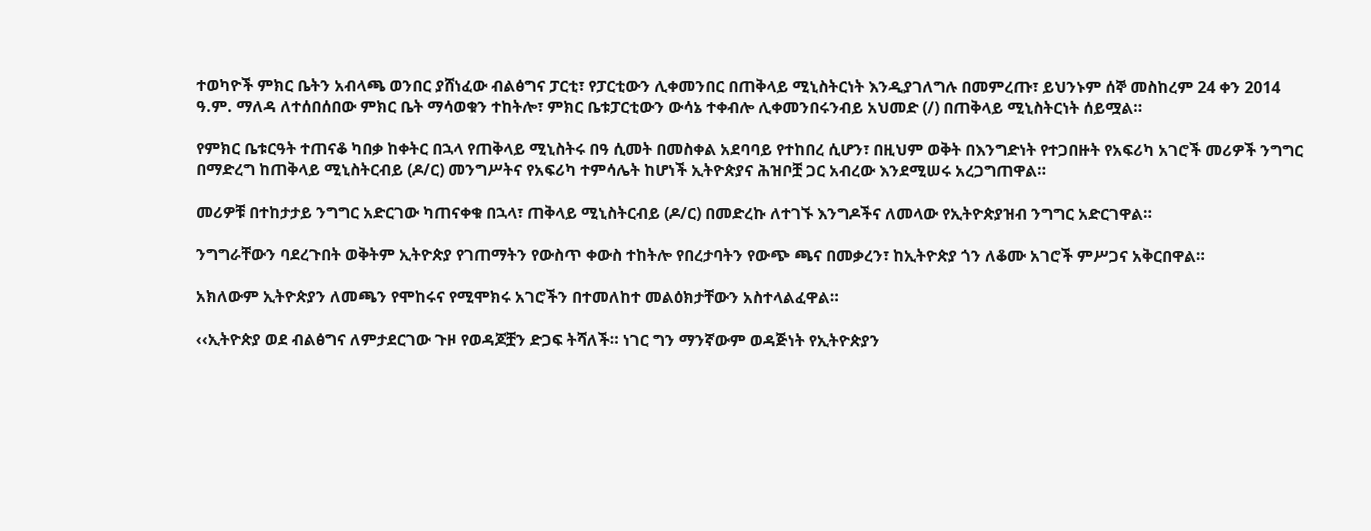ተወካዮች ምክር ቤትን አብላጫ ወንበር ያሸነፈው ብልፅግና ፓርቲ፣ የፓርቲውን ሊቀመንበር በጠቅላይ ሚኒስትርነት እንዲያገለግሉ በመምረጡ፣ ይህንኑም ሰኞ መስከረም 24 ቀን 2014 ዓ.ም. ማለዳ ለተሰበሰበው ምክር ቤት ማሳወቁን ተከትሎ፣ ምክር ቤቱፓርቲውን ውሳኔ ተቀብሎ ሊቀመንበሩንብይ አህመድ (/) በጠቅላይ ሚኒስትርነት ሰይሟል።

የምክር ቤቱርዓት ተጠናቆ ካበቃ ከቀትር በኋላ የጠቅላይ ሚኒስትሩ በዓ ሲመት በመስቀል አደባባይ የተከበረ ሲሆን፣ በዚህም ወቅት በእንግድነት የተጋበዙት የአፍሪካ አገሮች መሪዎች ንግግር በማድረግ ከጠቅላይ ሚኒስትርብይ (ዶ/ር) መንግሥትና የአፍሪካ ተምሳሌት ከሆነች ኢትዮጵያና ሕዝቦቿ ጋር አብረው እንደሚሠሩ አረጋግጠዋል።

መሪዎቹ በተከታታይ ንግግር አድርገው ካጠናቀቁ በኋላ፣ ጠቅላይ ሚኒስትርብይ (ዶ/ር) በመድረኩ ለተገኙ እንግዶችና ለመላው የኢትዮጵያዝብ ንግግር አድርገዋል።

ንግግራቸውን ባደረጉበት ወቅትም ኢትዮጵያ የገጠማትን የውስጥ ቀውስ ተከትሎ የበረታባትን የውጭ ጫና በመቃረን፣ ከኢትዮጵያ ጎን ለቆሙ አገሮች ምሥጋና አቅርበዋል።

አክለውም ኢትዮጵያን ለመጫን የሞከሩና የሚሞክሩ አገሮችን በተመለከተ መልዕክታቸውን አስተላልፈዋል።

‹‹ኢትዮጵያ ወደ ብልፅግና ለምታደርገው ጉዞ የወዳጆቿን ድጋፍ ትሻለች። ነገር ግን ማንኛውም ወዳጅነት የኢትዮጵያን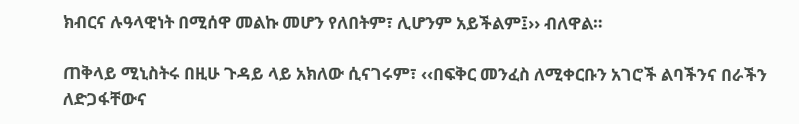ክብርና ሉዓላዊነት በሚሰዋ መልኩ መሆን የለበትም፣ ሊሆንም አይችልም፤›› ብለዋል።

ጠቅላይ ሚኒስትሩ በዚሁ ጉዳይ ላይ አክለው ሲናገሩም፣ ‹‹በፍቅር መንፈስ ለሚቀርቡን አገሮች ልባችንና በራችን ለድጋፋቸውና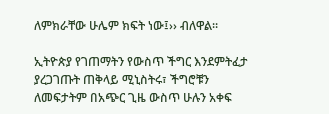ለምክራቸው ሁሌም ክፍት ነው፤›› ብለዋል።

ኢትዮጵያ የገጠማትን የውስጥ ችግር እንደምትፈታ ያረጋገጡት ጠቅላይ ሚኒስትሩ፣ ችግሮቹን ለመፍታትም በአጭር ጊዜ ውስጥ ሁሉን አቀፍ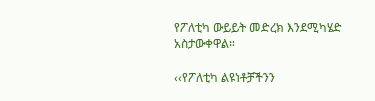የፖለቲካ ውይይት መድረክ እንደሚካሄድ አስታውቀዋል።

‹‹የፖለቲካ ልዩነቶቻችንን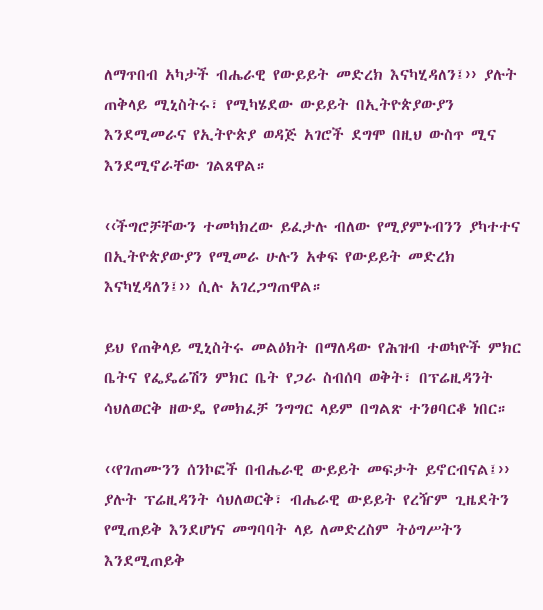ለማጥበብ አካታች ብሔራዊ የውይይት መድረክ እናካሂዳለን፤›› ያሉት ጠቅላይ ሚኒስትሩ፣ የሚካሄደው ውይይት በኢትዮጵያውያን እንደሚመራና የኢትዮጵያ ወዳጅ አገሮች ደግሞ በዚህ ውስጥ ሚና እንደሚኖራቸው ገልጸዋል።

‹‹ችግሮቻቸውን ተመካክረው ይፈታሉ ብለው የሚያምኑብንን ያካተተና በኢትዮጵያውያን የሚመራ ሁሉን አቀፍ የውይይት መድረክ እናካሂዳለን፤›› ሲሉ አገረጋግጠዋል።

ይህ የጠቅላይ ሚኒስትሩ መልዕክት በማለዳው የሕዝብ ተወካዮች ምክር ቤትና የፌዴሬሽን ምክር ቤት የጋራ ስብሰባ ወቅት፣ በፕሬዚዳንት ሳህለወርቅ ዘውዴ የመክፈቻ ንግግር ላይም በግልጽ ተንፀባርቆ ነበር።

‹‹የገጠሙንን ሰንኮፎች በብሔራዊ ውይይት መፍታት ይኖርብናል፤›› ያሉት ፕሬዚዳንት ሳህለወርቅ፣ ብሔራዊ ውይይት የረዥም ጊዜደትን የሚጠይቅ እንደሆነና መግባባት ላይ ለመድረስም ትዕግሥትን እንደሚጠይቅ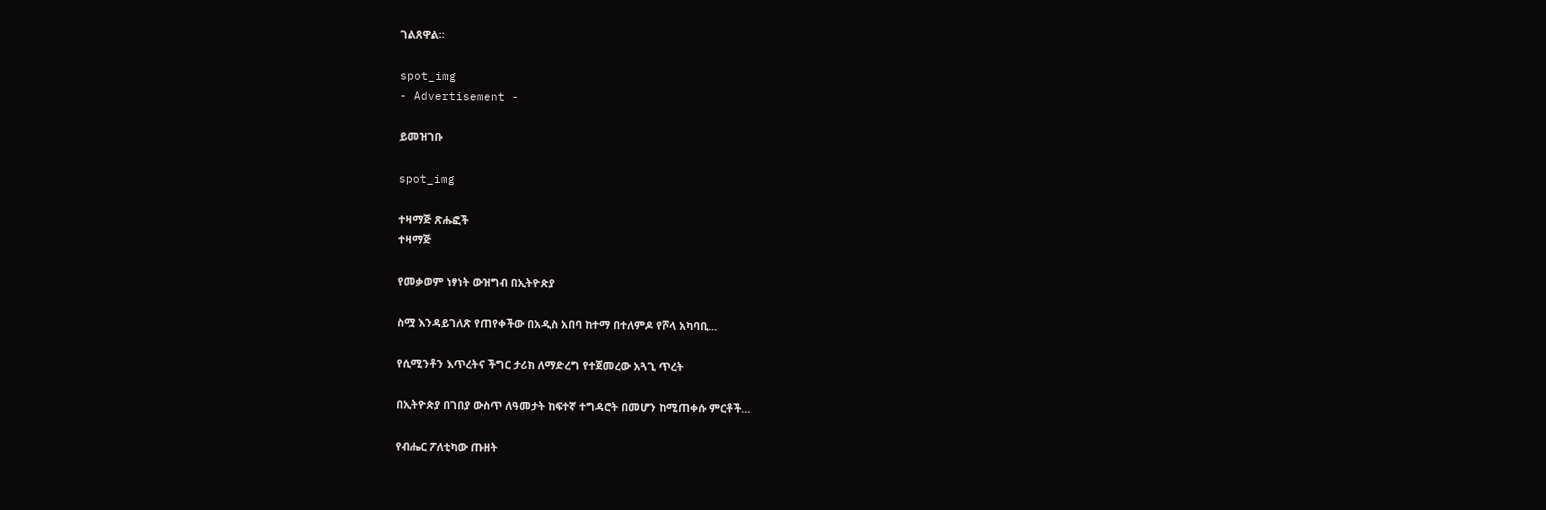ገልጸዋል።

spot_img
- Advertisement -

ይመዝገቡ

spot_img

ተዛማጅ ጽሑፎች
ተዛማጅ

የመቃወም ነፃነት ውዝግብ በኢትዮጵያ

ስሟ እንዳይገለጽ የጠየቀችው በአዲስ አበባ ከተማ በተለምዶ የሾላ አካባቢ...

የሲሚንቶን እጥረትና ችግር ታሪክ ለማድረግ የተጀመረው አጓጊ ጥረት

በኢትዮጵያ በገበያ ውስጥ ለዓመታት ከፍተኛ ተግዳሮት በመሆን ከሚጠቀሱ ምርቶች...

የብሔር ፖለቲካው ጡዘት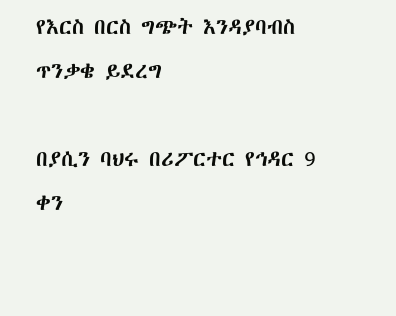የእርስ በርስ ግጭት እንዳያባብስ ጥንቃቄ ይደረግ

በያሲን ባህሩ በሪፖርተር የኅዳር 9 ቀን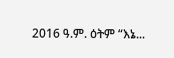2016 ዓ.ም. ዕትም “እኔ...